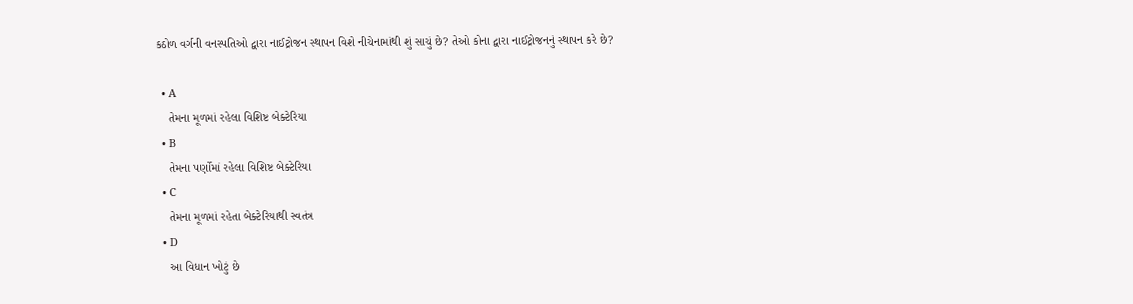કઠોળ વર્ગની વનસ્પતિઓ દ્વારા નાઈટ્રોજન સ્થાપન વિશે નીચેનામાંથી શું સાચું છે? તેઓ કોના દ્વારા નાઈટ્રોજનનું સ્થાપન કરે છે?

  • A
    તેમના મૂળમાં રહેલા વિશિષ્ટ બેક્ટેરિયા
  • B
    તેમના પર્ણોમાં રહેલા વિશિષ્ટ બેક્ટેરિયા
  • C
    તેમના મૂળમાં રહેતા બેક્ટેરિયાથી સ્વતંત્ર
  • D
    આ વિધાન ખોટું છે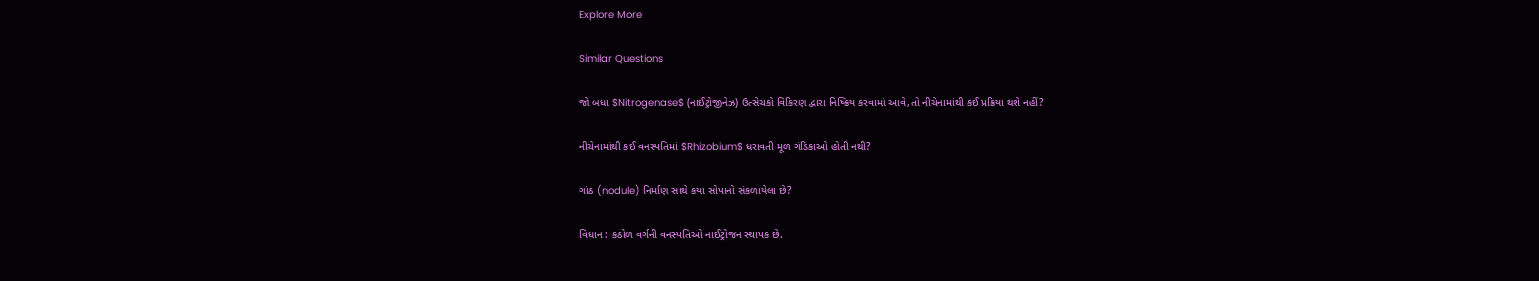Explore More

Similar Questions

જો બધા $Nitrogenase$ (નાઈટ્રોજીનેઝ) ઉત્સેચકો વિકિરણ દ્વારા નિષ્ક્રિય કરવામાં આવે,તો નીચેનામાંથી કઈ પ્રક્રિયા થશે નહીં?

નીચેનામાંથી કઈ વનસ્પતિમાં $Rhizobium$ ધરાવતી મૂળ ગંડિકાઓ હોતી નથી?

ગાંઠ (nodule) નિર્માણ સાથે કયા સોપાનો સંકળાયેલા છે?

વિધાન : કઠોળ વર્ગની વનસ્પતિઓ નાઈટ્રોજન સ્થાપક છે.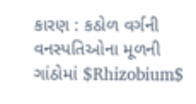કારણ : કઠોળ વર્ગની વનસ્પતિઓના મૂળની ગાંઠોમાં $Rhizobium$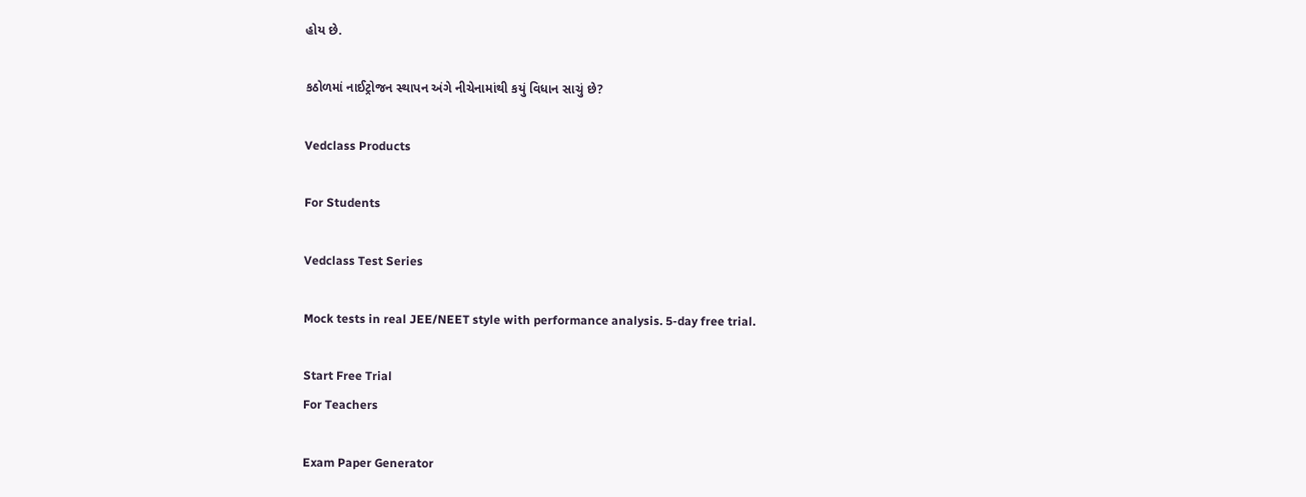હોય છે.

કઠોળમાં નાઈટ્રોજન સ્થાપન અંગે નીચેનામાંથી કયું વિધાન સાચું છે?

Vedclass Products

For Students

Vedclass Test Series

Mock tests in real JEE/NEET style with performance analysis. 5-day free trial.

Start Free Trial
For Teachers

Exam Paper Generator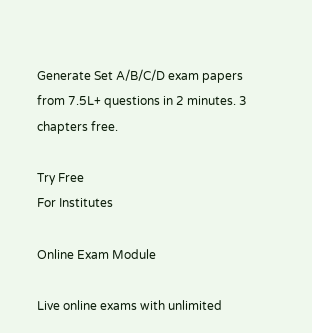Generate Set A/B/C/D exam papers from 7.5L+ questions in 2 minutes. 3 chapters free.

Try Free
For Institutes

Online Exam Module

Live online exams with unlimited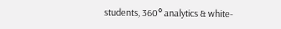students, 360° analytics & white-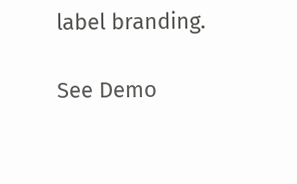label branding.

See Demo